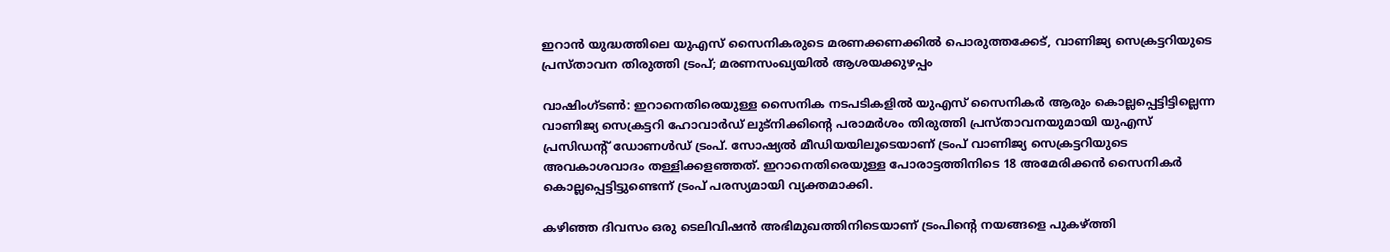ഇറാൻ യുദ്ധത്തിലെ യുഎസ് സൈനികരുടെ മരണക്കണക്കിൽ പൊരുത്തക്കേട്, വാണിജ്യ സെക്രട്ടറിയുടെ പ്രസ്താവന തിരുത്തി ട്രംപ്; മരണസംഖ്യയിൽ ആശയക്കുഴപ്പം

വാഷിംഗ്ടൺ: ഇറാനെതിരെയുള്ള സൈനിക നടപടികളിൽ യുഎസ് സൈനികർ ആരും കൊല്ലപ്പെട്ടിട്ടില്ലെന്ന വാണിജ്യ സെക്രട്ടറി ഹോവാർഡ് ലുട്നിക്കിന്റെ പരാമർശം തിരുത്തി പ്രസ്താവനയുമായി യുഎസ് പ്രസിഡന്‍റ് ഡോണൾഡ് ട്രംപ്. സോഷ്യൽ മീഡിയയിലൂടെയാണ് ട്രംപ് വാണിജ്യ സെക്രട്ടറിയുടെ അവകാശവാദം തള്ളിക്കളഞ്ഞത്. ഇറാനെതിരെയുള്ള പോരാട്ടത്തിനിടെ 18 അമേരിക്കൻ സൈനികർ കൊല്ലപ്പെട്ടിട്ടുണ്ടെന്ന് ട്രംപ് പരസ്യമായി വ്യക്തമാക്കി.

കഴിഞ്ഞ ദിവസം ഒരു ടെലിവിഷൻ അഭിമുഖത്തിനിടെയാണ് ട്രംപിന്‍റെ നയങ്ങളെ പുകഴ്ത്തി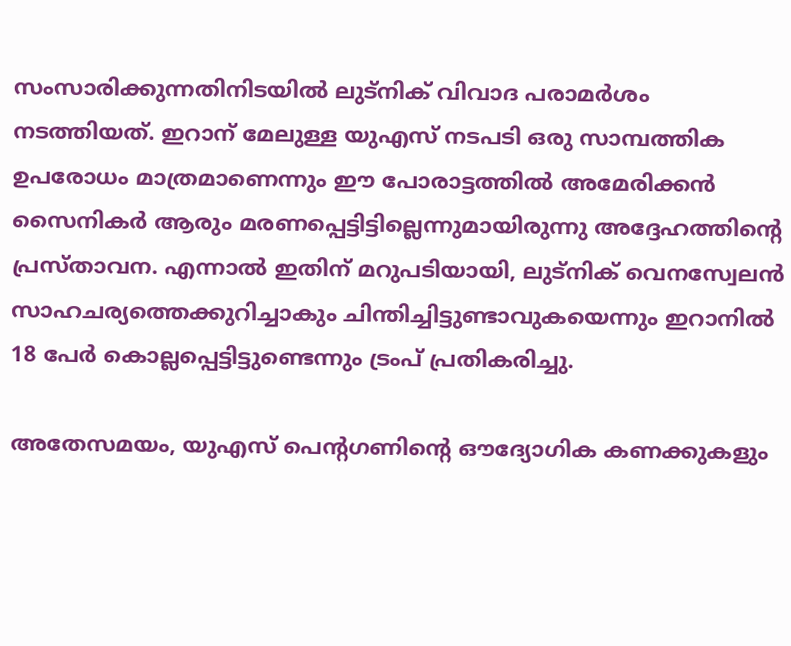സംസാരിക്കുന്നതിനിടയിൽ ലുട്നിക് വിവാദ പരാമർശം നടത്തിയത്. ഇറാന് മേലുള്ള യുഎസ് നടപടി ഒരു സാമ്പത്തിക ഉപരോധം മാത്രമാണെന്നും ഈ പോരാട്ടത്തിൽ അമേരിക്കൻ സൈനികർ ആരും മരണപ്പെട്ടിട്ടില്ലെന്നുമായിരുന്നു അദ്ദേഹത്തിന്റെ പ്രസ്താവന. എന്നാൽ ഇതിന് മറുപടിയായി, ലുട്നിക് വെനസ്വേലൻ സാഹചര്യത്തെക്കുറിച്ചാകും ചിന്തിച്ചിട്ടുണ്ടാവുകയെന്നും ഇറാനിൽ 18 പേർ കൊല്ലപ്പെട്ടിട്ടുണ്ടെന്നും ട്രംപ് പ്രതികരിച്ചു.

അതേസമയം, യുഎസ് പെന്റഗണിന്റെ ഔദ്യോഗിക കണക്കുകളും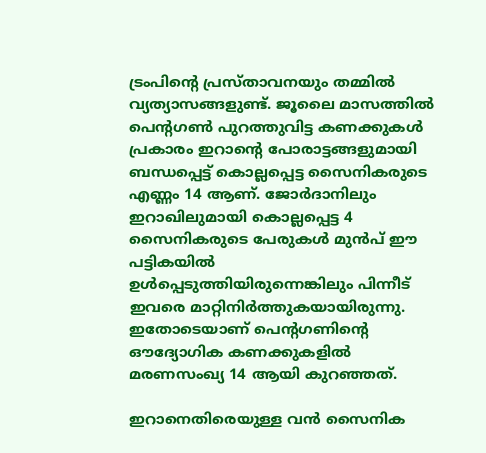ട്രംപിന്റെ പ്രസ്താവനയും തമ്മിൽ വ്യത്യാസങ്ങളുണ്ട്. ജൂലൈ മാസത്തിൽ പെന്റഗൺ പുറത്തുവിട്ട കണക്കുകൾ പ്രകാരം ഇറാന്റെ പോരാട്ടങ്ങളുമായി ബന്ധപ്പെട്ട് കൊല്ലപ്പെട്ട സൈനികരുടെ എണ്ണം 14 ആണ്. ജോർദാനിലും ഇറാഖിലുമായി കൊല്ലപ്പെട്ട 4 സൈനികരുടെ പേരുകൾ മുൻപ് ഈ പട്ടികയിൽ ഉൾപ്പെടുത്തിയിരുന്നെങ്കിലും പിന്നീട് ഇവരെ മാറ്റിനിർത്തുകയായിരുന്നു. ഇതോടെയാണ് പെന്റഗണിന്റെ ഔദ്യോഗിക കണക്കുകളിൽ മരണസംഖ്യ 14 ആയി കുറഞ്ഞത്.

ഇറാനെതിരെയുള്ള വൻ സൈനിക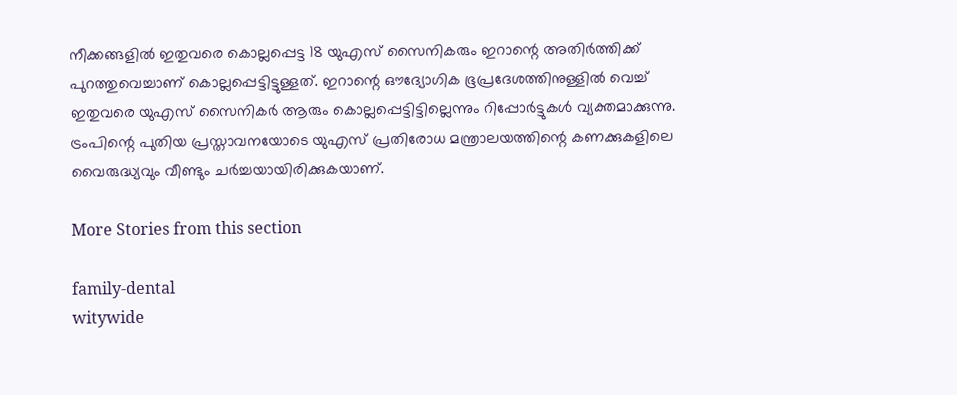നീക്കങ്ങളിൽ ഇതുവരെ കൊല്ലപ്പെട്ട 18 യുഎസ് സൈനികരും ഇറാന്റെ അതിർത്തിക്ക് പുറത്തുവെച്ചാണ് കൊല്ലപ്പെട്ടിട്ടുള്ളത്. ഇറാന്റെ ഔദ്യോഗിക ഭൂപ്രദേശത്തിനുള്ളിൽ വെച്ച് ഇതുവരെ യുഎസ് സൈനികർ ആരും കൊല്ലപ്പെട്ടിട്ടില്ലെന്നും റിപ്പോർട്ടുകൾ വ്യക്തമാക്കുന്നു. ട്രംപിന്റെ പുതിയ പ്രസ്താവനയോടെ യുഎസ് പ്രതിരോധ മന്ത്രാലയത്തിന്റെ കണക്കുകളിലെ വൈരുദ്ധ്യവും വീണ്ടും ചർച്ചയായിരിക്കുകയാണ്.

More Stories from this section

family-dental
witywide